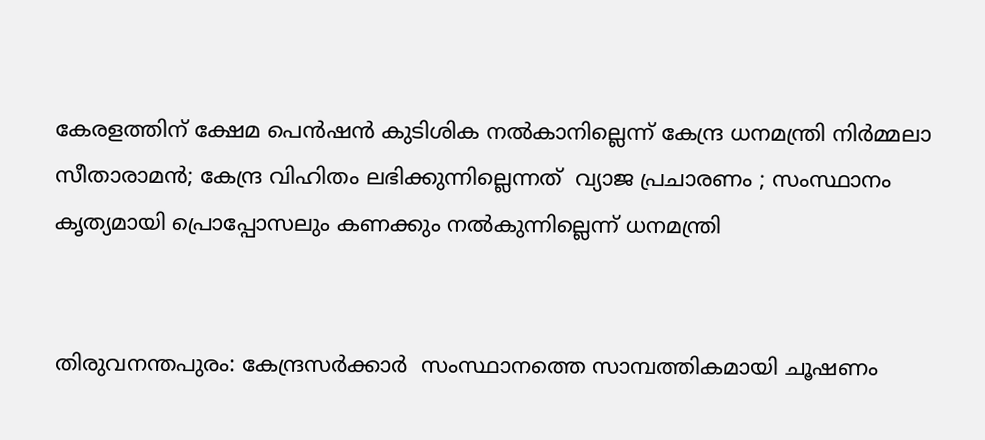കേരളത്തിന് ക്ഷേമ പെൻഷൻ കുടിശിക നൽകാനില്ലെന്ന് കേന്ദ്ര ധനമന്ത്രി നിർമ്മലാ സീതാരാമൻ; കേന്ദ്ര വിഹിതം ലഭിക്കുന്നില്ലെന്നത്  വ്യാജ പ്രചാരണം ; സംസ്ഥാനം കൃത്യമായി പ്രൊപ്പോസലും കണക്കും നൽകുന്നില്ലെന്ന് ധനമന്ത്രി


തിരുവനന്തപുരം: കേന്ദ്രസർക്കാർ  സംസ്ഥാനത്തെ സാമ്പത്തികമായി ചൂഷണം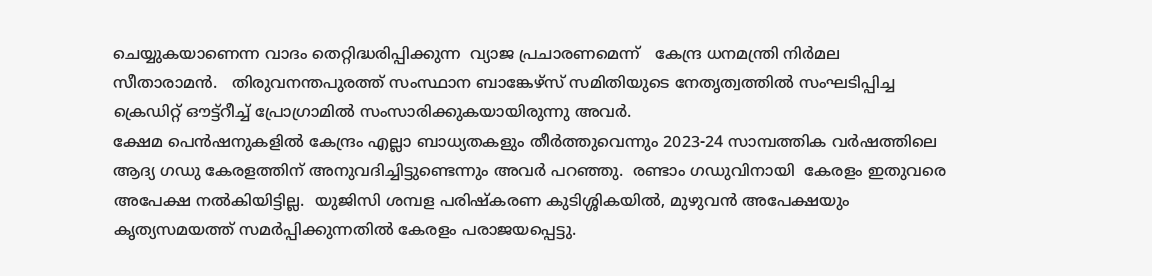ചെയ്യുകയാണെന്ന വാദം തെറ്റിദ്ധരിപ്പിക്കുന്ന  വ്യാജ പ്രചാരണമെന്ന്   കേന്ദ്ര ധനമന്ത്രി നിർമല സീതാരാമൻ.   തിരുവനന്തപുരത്ത് സംസ്ഥാന ബാങ്കേഴ്സ് സമിതിയുടെ നേതൃത്വത്തിൽ സംഘടിപ്പിച്ച ക്രെഡിറ്റ് ഔട്ട്റീച്ച് പ്രോഗ്രാമിൽ സംസാരിക്കുകയായിരുന്നു അവർ.
ക്ഷേമ പെൻഷനുകളിൽ കേന്ദ്രം എല്ലാ ബാധ്യതകളും തീർത്തുവെന്നും 2023-24 സാമ്പത്തിക വർഷത്തിലെ ആദ്യ ഗഡു കേരളത്തിന് അനുവദിച്ചിട്ടുണ്ടെന്നും അവർ പറഞ്ഞു.  രണ്ടാം ഗഡുവിനായി  കേരളം ഇതുവരെ അപേക്ഷ നൽകിയിട്ടില്ല.  യുജിസി ശമ്പള പരിഷ്‌കരണ കുടിശ്ശികയിൽ, മുഴുവൻ അപേക്ഷയും കൃത്യസമയത്ത് സമർപ്പിക്കുന്നതിൽ കേരളം പരാജയപ്പെട്ടു.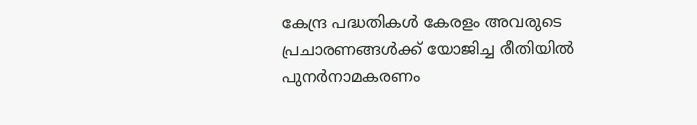കേന്ദ്ര പദ്ധതികൾ കേരളം അവരുടെ പ്രചാരണങ്ങൾക്ക് യോജിച്ച രീതിയിൽ പുനർനാമകരണം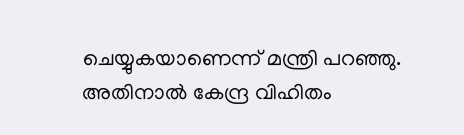ചെയ്യുകയാണെന്ന് മന്ത്രി പറഞ്ഞു. അതിനാൽ കേന്ദ്ര വിഹിതം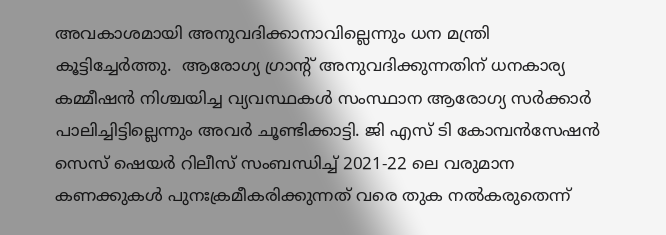അവകാശമായി അനുവദിക്കാനാവില്ലെന്നും ധന മന്ത്രി കൂട്ടിച്ചേർത്തു.  ആരോഗ്യ ഗ്രാന്റ് അനുവദിക്കുന്നതിന് ധനകാര്യ കമ്മീഷൻ നിശ്ചയിച്ച വ്യവസ്ഥകൾ സംസ്ഥാന ആരോഗ്യ സർക്കാർ പാലിച്ചിട്ടില്ലെന്നും അവർ ചൂണ്ടിക്കാട്ടി. ജി എസ് ടി കോമ്പൻസേഷൻ സെസ് ഷെയർ റിലീസ് സംബന്ധിച്ച് 2021-22 ലെ വരുമാന കണക്കുകൾ പുനഃക്രമീകരിക്കുന്നത് വരെ തുക നൽകരുതെന്ന്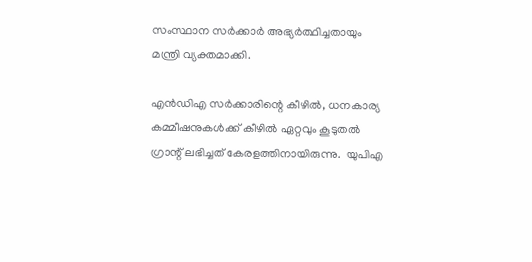സംസ്ഥാന സർക്കാർ അഭ്യർത്ഥിച്ചതായും മന്ത്രി വ്യക്തമാക്കി.

എൻഡിഎ സർക്കാരിന്റെ കീഴിൽ, ധനകാര്യ കമ്മീഷനുകൾക്ക് കീഴിൽ ഏറ്റവും കൂടുതൽ ഗ്രാന്റ് ലഭിച്ചത് കേരളത്തിനായിരുന്നു.  യുപിഎ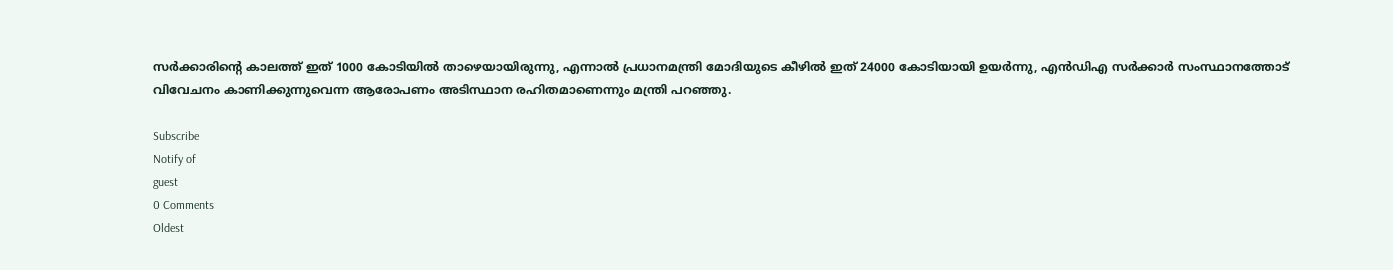സർക്കാരിന്റെ കാലത്ത് ഇത് 1000 കോടിയിൽ താഴെയായിരുന്നു, എന്നാൽ പ്രധാനമന്ത്രി മോദിയുടെ കീഴിൽ ഇത് 24000 കോടിയായി ഉയർന്നു, എൻഡിഎ സർക്കാർ സംസ്ഥാനത്തോട് വിവേചനം കാണിക്കുന്നുവെന്ന ആരോപണം അടിസ്ഥാന രഹിതമാണെന്നും മന്ത്രി പറഞ്ഞു.

Subscribe
Notify of
guest
0 Comments
Oldest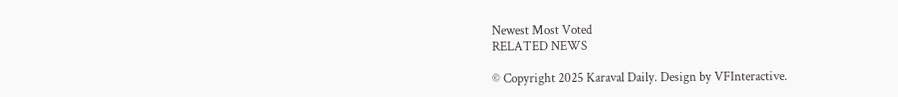Newest Most Voted
RELATED NEWS

© Copyright 2025 Karaval Daily. Design by VFInteractive.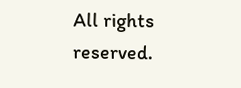All rights reserved.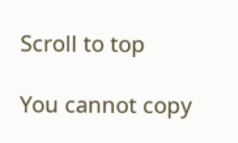Scroll to top

You cannot copy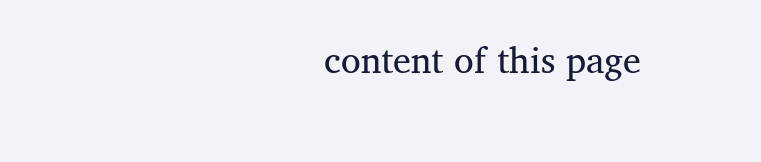content of this page